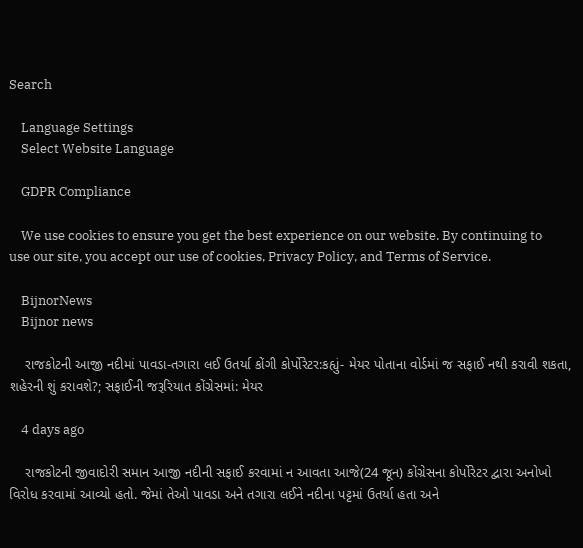Search

    Language Settings
    Select Website Language

    GDPR Compliance

    We use cookies to ensure you get the best experience on our website. By continuing to use our site, you accept our use of cookies, Privacy Policy, and Terms of Service.

    BijnorNews
    Bijnor news

    રાજકોટની આજી નદીમાં પાવડા-તગારા લઈ ઉતર્યા કોંગી કોર્પોરેટર:કહ્યું- મેયર પોતાના વોર્ડમાં જ સફાઈ નથી કરાવી શકતા, શહેરની શું કરાવશે?; સફાઈની જરૂરિયાત કોંગ્રેસમાં: મેયર

    4 days ago

    રાજકોટની જીવાદોરી સમાન આજી નદીની સફાઈ કરવામાં ન આવતા આજે(24 જૂન) કોંગ્રેસના કોર્પોરેટર દ્વારા અનોખો વિરોધ કરવામાં આવ્યો હતો. જેમાં તેઓ પાવડા અને તગારા લઈને નદીના પટ્ટમાં ઉતર્યા હતા અને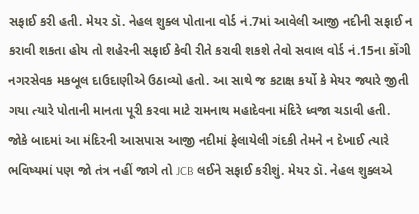સફાઈ કરી હતી. મેયર ડૉ. નેહલ શુક્લ પોતાના વોર્ડ નં.7માં આવેલી આજી નદીની સફાઈ ન કરાવી શકતા હોય તો શહેરની સફાઈ કેવી રીતે કરાવી શકશે તેવો સવાલ વોર્ડ નં.15ના કોંગી નગરસેવક મકબૂલ દાઉદાણીએ ઉઠાવ્યો હતો. આ સાથે જ કટાક્ષ કર્યો કે મેયર જ્યારે જીતી ગયા ત્યારે પોતાની માનતા પૂરી કરવા માટે રામનાથ મહાદેવના મંદિરે ધ્વજા ચડાવી હતી. જોકે બાદમાં આ મંદિરની આસપાસ આજી નદીમાં ફેલાયેલી ગંદકી તેમને ન દેખાઈ ત્યારે ભવિષ્યમાં પણ જો તંત્ર નહીં જાગે તો JCB લઈને સફાઈ કરીશું. મેયર ડૉ. નેહલ શુક્લએ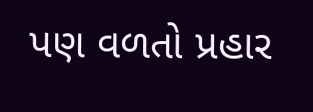પણ વળતો પ્રહાર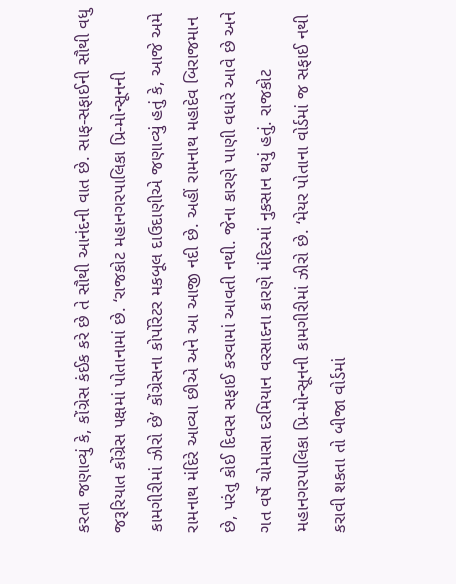કરતા જણાવ્યું કે, કોંગ્રેસ કંઈક કરે છે તે સૌથી આનંદની વાત છે. સાફ-સફાઈની સૌથી વધુ જરૂરિયાત કોંગ્રેસ પક્ષમાં પોતાનામાં છે. ‘રાજકોટ મહાનગરપાલિકા પ્રિ-મોન્સૂનની કામગીરીમાં ઝીરો છે’ કોંગ્રેસના કોર્પોરેટર મકબૂલ દાઉદાણીએ જણાવ્યું હતું કે, આજે અમે રામનાથ મંદિરે આવ્યા છીએ અને આ આજી નદી છે. અહીં રામનાથ મહાદેવ બિરાજમાન છે, પરંતુ કોઈ દિવસ સફાઈ કરવામાં આવતી નથી. જેના કારણે પાણી વધારે આવે છે અને ગત વર્ષે ચોમાસા દરમિયાન વરસાદના કારણે મંદિરમાં નુકસાન થયું હતું. રાજકોટ મહાનગરપાલિકા પ્રિ-મોન્સૂનની કામગીરીમાં ઝીરો છે. ‘મેયર પોતાના વોર્ડમાં જ સફાઈ નથી કરાવી શકતા તો બીજા વોર્ડમાં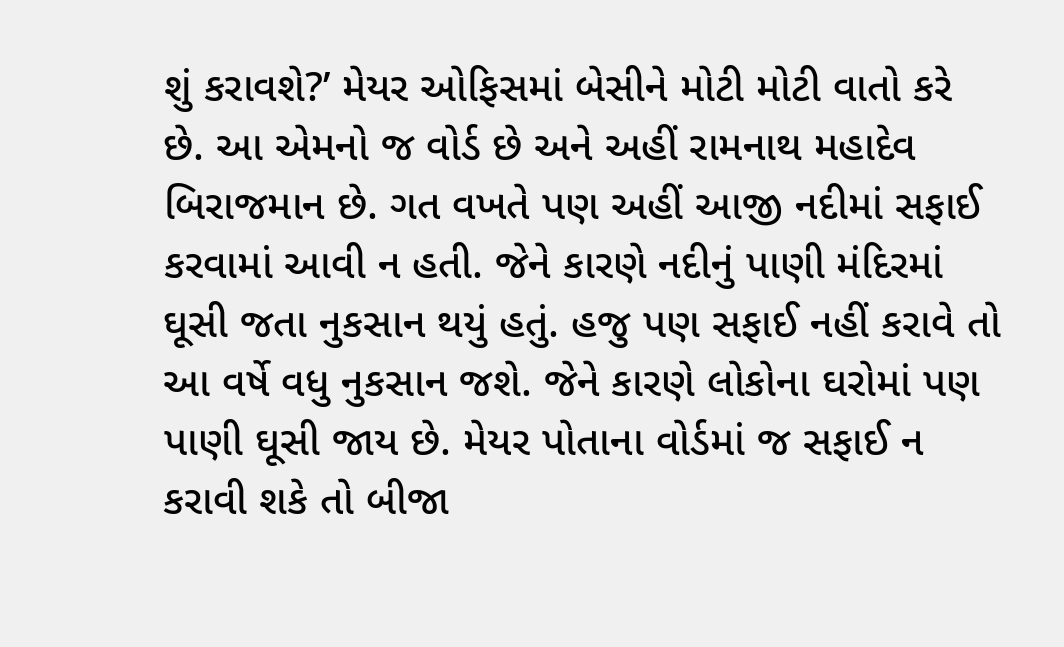શું કરાવશે?’ મેયર ઓફિસમાં બેસીને મોટી મોટી વાતો કરે છે. આ એમનો જ વોર્ડ છે અને અહીં રામનાથ મહાદેવ બિરાજમાન છે. ગત વખતે પણ અહીં આજી નદીમાં સફાઈ કરવામાં આવી ન હતી. જેને કારણે નદીનું પાણી મંદિરમાં ઘૂસી જતા નુકસાન થયું હતું. હજુ પણ સફાઈ નહીં કરાવે તો આ વર્ષે વધુ નુકસાન જશે. જેને કારણે લોકોના ઘરોમાં પણ પાણી ઘૂસી જાય છે. મેયર પોતાના વોર્ડમાં જ સફાઈ ન કરાવી શકે તો બીજા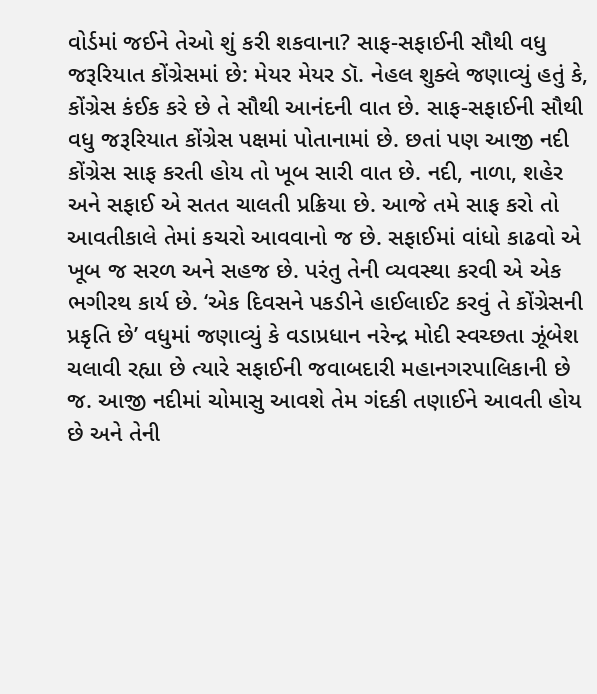વોર્ડમાં જઈને તેઓ શું કરી શકવાના? સાફ-સફાઈની સૌથી વધુ જરૂરિયાત કોંગ્રેસમાં છે: મેયર મેયર ડૉ. નેહલ શુક્લે જણાવ્યું હતું કે, કોંગ્રેસ કંઈક કરે છે તે સૌથી આનંદની વાત છે. સાફ-સફાઈની સૌથી વધુ જરૂરિયાત કોંગ્રેસ પક્ષમાં પોતાનામાં છે. છતાં પણ આજી નદી કોંગ્રેસ સાફ કરતી હોય તો ખૂબ સારી વાત છે. નદી, નાળા, શહેર અને સફાઈ એ સતત ચાલતી પ્રક્રિયા છે. આજે તમે સાફ કરો તો આવતીકાલે તેમાં કચરો આવવાનો જ છે. સફાઈમાં વાંધો કાઢવો એ ખૂબ જ સરળ અને સહજ છે. પરંતુ તેની વ્યવસ્થા કરવી એ એક ભગીરથ કાર્ય છે. ‘એક દિવસને પકડીને હાઈલાઈટ કરવું તે કોંગ્રેસની પ્રકૃતિ છે’ વધુમાં જણાવ્યું કે વડાપ્રધાન નરેન્દ્ર મોદી સ્વચ્છતા ઝૂંબેશ ચલાવી રહ્યા છે ત્યારે સફાઈની જવાબદારી મહાનગરપાલિકાની છે જ. આજી નદીમાં ચોમાસુ આવશે તેમ ગંદકી તણાઈને આવતી હોય છે અને તેની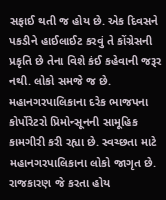સફાઈ થતી જ હોય છે. એક દિવસને પકડીને હાઈલાઈટ કરવું તે કોંગ્રેસની પ્રકૃતિ છે તેના વિશે કંઈ કહેવાની જરૂર નથી. લોકો સમજે જ છે. મહાનગરપાલિકાના દરેક ભાજપના કોર્પોરેટરો પ્રિમોન્સૂનની સામૂહિક કામગીરી કરી રહ્યા છે. સ્વચ્છતા માટે મહાનગરપાલિકાના લોકો જાગૃત છે. રાજકારણ જે કરતા હોય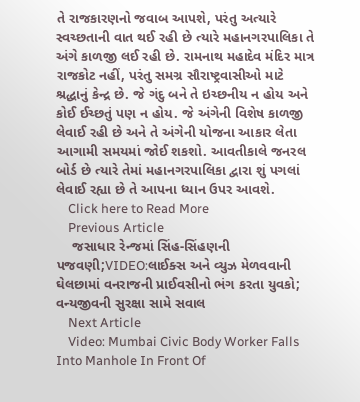તે રાજકારણનો જવાબ આપશે, પરંતુ અત્યારે સ્વચ્છતાની વાત થઈ રહી છે ત્યારે મહાનગરપાલિકા તે અંગે કાળજી લઈ રહી છે. રામનાથ મહાદેવ મંદિર માત્ર રાજકોટ નહીં, પરંતુ સમગ્ર સૌરાષ્ટ્રવાસીઓ માટે શ્રદ્ધાનું કેન્દ્ર છે. જે ગંદુ બને તે ઇચ્છનીય ન હોય અને કોઈ ઈચ્છતું પણ ન હોય. જે અંગેની વિશેષ કાળજી લેવાઈ રહી છે અને તે અંગેની યોજના આકાર લેતા આગામી સમયમાં જોઈ શકશો. આવતીકાલે જનરલ બોર્ડ છે ત્યારે તેમાં મહાનગરપાલિકા દ્વારા શું પગલાં લેવાઈ રહ્યા છે તે આપના ધ્યાન ઉપર આવશે.
    Click here to Read More
    Previous Article
    જસાધાર રેન્જમાં સિંહ-સિંહણની પજવણી;VIDEO:લાઈક્સ અને વ્યુઝ મેળવવાની ઘેલછામાં વનરાજની પ્રાઈવસીનો ભંગ કરતા યુવકો; વન્યજીવની સુરક્ષા સામે સવાલ
    Next Article
    Video: Mumbai Civic Body Worker Falls Into Manhole In Front Of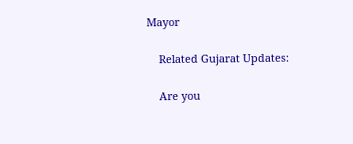Mayor

    Related Gujarat Updates:

    Are you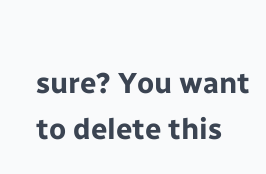sure? You want to delete this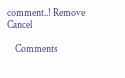comment..! Remove Cancel

    Comments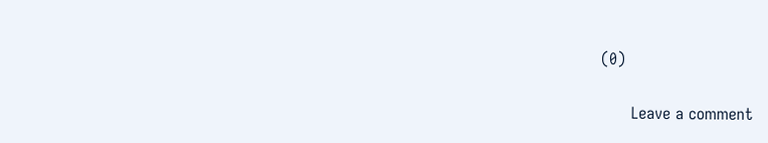(0)

      Leave a comment